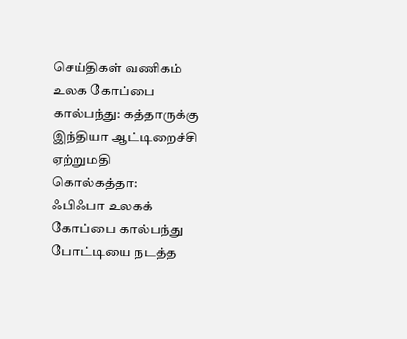செய்திகள் வணிகம்
உலக கோப்பை கால்பந்து: கத்தாருக்கு இந்தியா ஆட்டிறைச்சி ஏற்றுமதி
கொல்கத்தா:
ஃபிஃபா உலகக் கோப்பை கால்பந்து போட்டியை நடத்த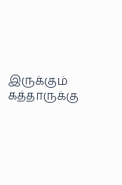இருக்கும் கத்தாருக்கு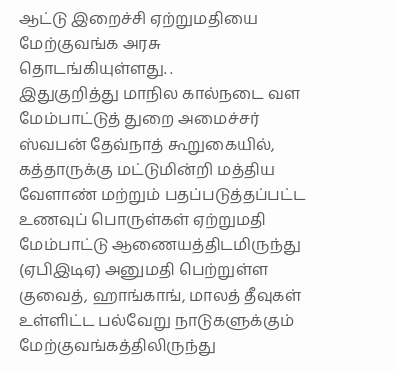ஆட்டு இறைச்சி ஏற்றுமதியை மேற்குவங்க அரசு தொடங்கியுள்ளது. .
இதுகுறித்து மாநில கால்நடை வள மேம்பாட்டுத் துறை அமைச்சர் ஸ்வபன் தேவ்நாத் கூறுகையில்,
கத்தாருக்கு மட்டுமின்றி மத்திய வேளாண் மற்றும் பதப்படுத்தப்பட்ட உணவுப் பொருள்கள் ஏற்றுமதி மேம்பாட்டு ஆணையத்திடமிருந்து (ஏபிஇடிஏ) அனுமதி பெற்றுள்ள குவைத், ஹாங்காங், மாலத் தீவுகள் உள்ளிட்ட பல்வேறு நாடுகளுக்கும் மேற்குவங்கத்திலிருந்து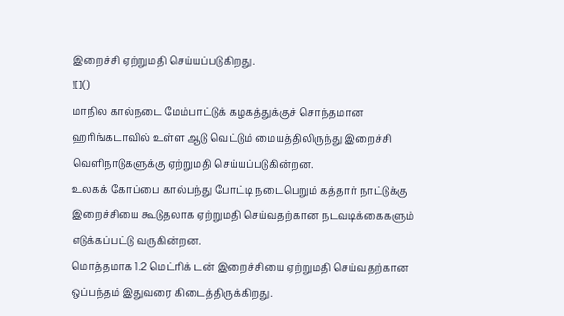இறைச்சி ஏற்றுமதி செய்யப்படுகிறது.
![]()
மாநில கால்நடை மேம்பாட்டுக் கழகத்துக்குச் சொந்தமான ஹரிங்கடாவில் உள்ள ஆடு வெட்டும் மையத்திலிருந்து இறைச்சி வெளிநாடுகளுக்கு ஏற்றுமதி செய்யப்படுகின்றன.
உலகக் கோப்பை கால்பந்து போட்டி நடைபெறும் கத்தார் நாட்டுக்கு இறைச்சியை கூடுதலாக ஏற்றுமதி செய்வதற்கான நடவடிக்கைகளும் எடுக்கப்பட்டு வருகின்றன.
மொத்தமாக 1.2 மெட்ரிக் டன் இறைச்சியை ஏற்றுமதி செய்வதற்கான ஒப்பந்தம் இதுவரை கிடைத்திருக்கிறது.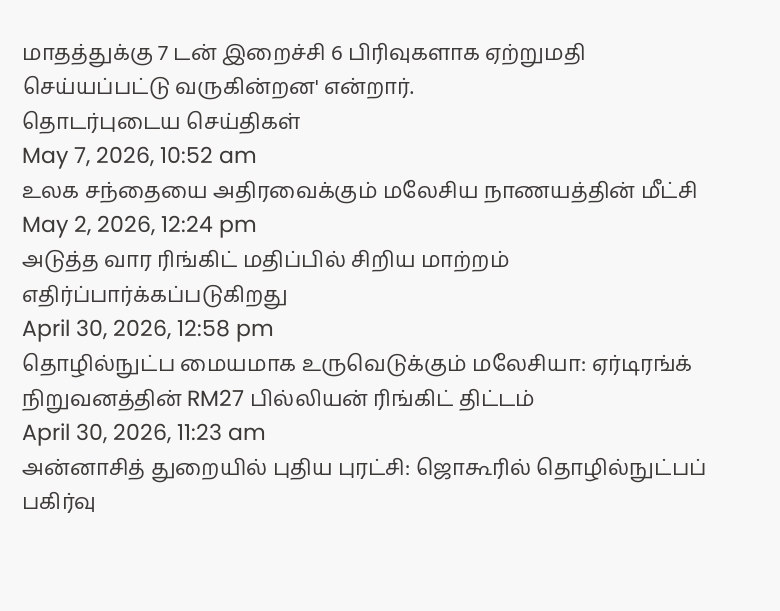மாதத்துக்கு 7 டன் இறைச்சி 6 பிரிவுகளாக ஏற்றுமதி செய்யப்பட்டு வருகின்றன' என்றார்.
தொடர்புடைய செய்திகள்
May 7, 2026, 10:52 am
உலக சந்தையை அதிரவைக்கும் மலேசிய நாணயத்தின் மீட்சி
May 2, 2026, 12:24 pm
அடுத்த வார ரிங்கிட் மதிப்பில் சிறிய மாற்றம் எதிர்ப்பார்க்கப்படுகிறது
April 30, 2026, 12:58 pm
தொழில்நுட்ப மையமாக உருவெடுக்கும் மலேசியா: ஏர்டிரங்க் நிறுவனத்தின் RM27 பில்லியன் ரிங்கிட் திட்டம்
April 30, 2026, 11:23 am
அன்னாசித் துறையில் புதிய புரட்சி: ஜொகூரில் தொழில்நுட்பப் பகிர்வு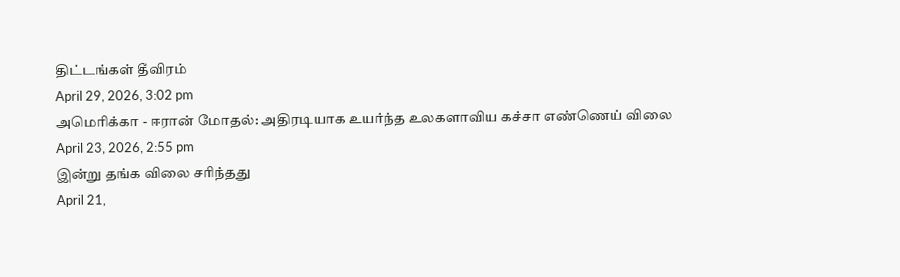திட்டங்கள் தீவிரம்
April 29, 2026, 3:02 pm
அமெரிக்கா - ஈரான் மோதல்: அதிரடியாக உயர்ந்த உலகளாவிய கச்சா எண்ணெய் விலை
April 23, 2026, 2:55 pm
இன்று தங்க விலை சரிந்தது
April 21,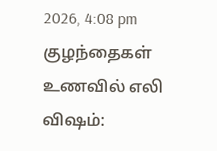2026, 4:08 pm
குழந்தைகள் உணவில் எலி விஷம்: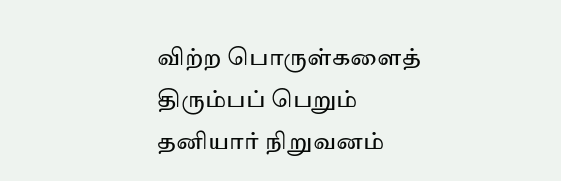விற்ற பொருள்களைத் திரும்பப் பெறும் தனியார் நிறுவனம்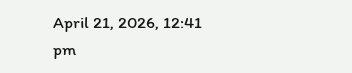April 21, 2026, 12:41 pm